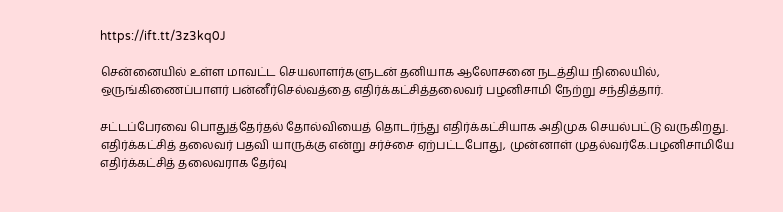https://ift.tt/3z3kq0J

சென்னையில் உள்ள மாவட்ட செயலாளர்களுடன் தனியாக ஆலோசனை நடத்திய நிலையில், ஒருங்கிணைப்பாளர் பன்னீர்செல்வத்தை எதிர்க்கட்சித்தலைவர் பழனிசாமி நேற்று சந்தித்தார்.

சட்டப்பேரவை பொதுத்தேர்தல் தோல்வியைத் தொடர்ந்து எதிர்க்கட்சியாக அதிமுக செயல்பட்டு வருகிறது. எதிர்க்கட்சித் தலைவர் பதவி யாருக்கு என்று சர்ச்சை ஏற்பட்டபோது, முன்னாள் முதல்வர்கே.பழனிசாமியே எதிர்க்கட்சித் தலைவராக தேர்வு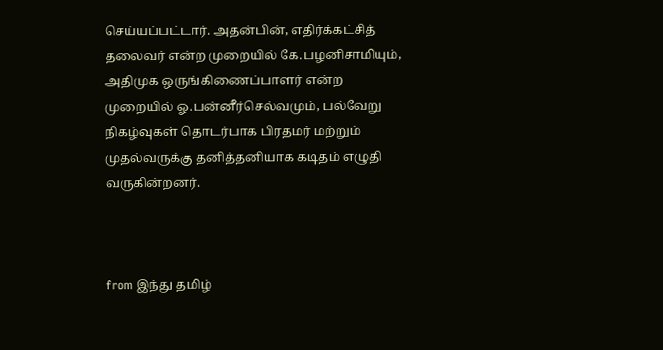செய்யப்பட்டார். அதன்பின், எதிர்க்கட்சித் தலைவர் என்ற முறையில் கே.பழனிசாமியும், அதிமுக ஒருங்கிணைப்பாளர் என்ற முறையில் ஓ.பன்னீர்செல்வமும், பல்வேறு நிகழ்வுகள் தொடர்பாக பிரதமர் மற்றும் முதல்வருக்கு தனித்தனியாக கடிதம் எழுதி வருகின்றனர்.



from இந்து தமிழ்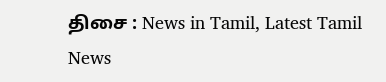திசை : News in Tamil, Latest Tamil News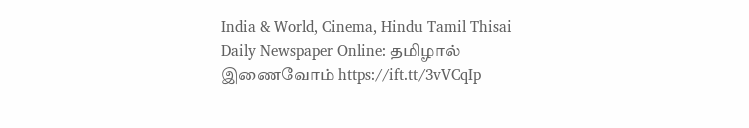India & World, Cinema, Hindu Tamil Thisai Daily Newspaper Online: தமிழால் இணைவோம் https://ift.tt/3vVCqIp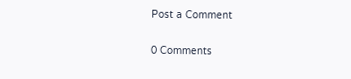Post a Comment

0 Comments